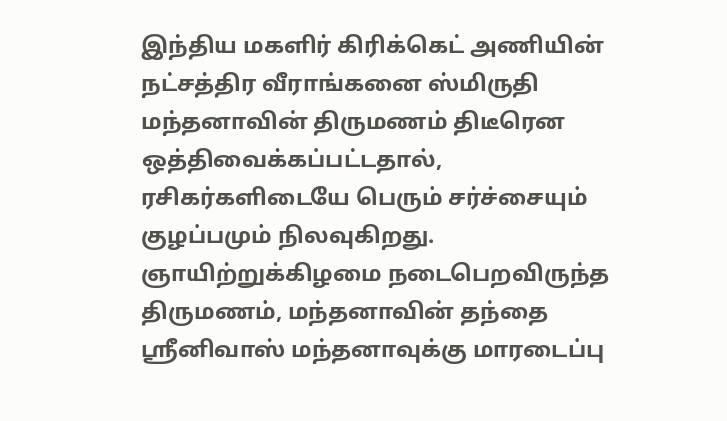இந்திய மகளிர் கிரிக்கெட் அணியின் நட்சத்திர வீராங்கனை ஸ்மிருதி மந்தனாவின் திருமணம் திடீரென ஒத்திவைக்கப்பட்டதால், ரசிகர்களிடையே பெரும் சர்ச்சையும் குழப்பமும் நிலவுகிறது. ஞாயிற்றுக்கிழமை நடைபெறவிருந்த திருமணம், மந்தனாவின் தந்தை ஸ்ரீனிவாஸ் மந்தனாவுக்கு மாரடைப்பு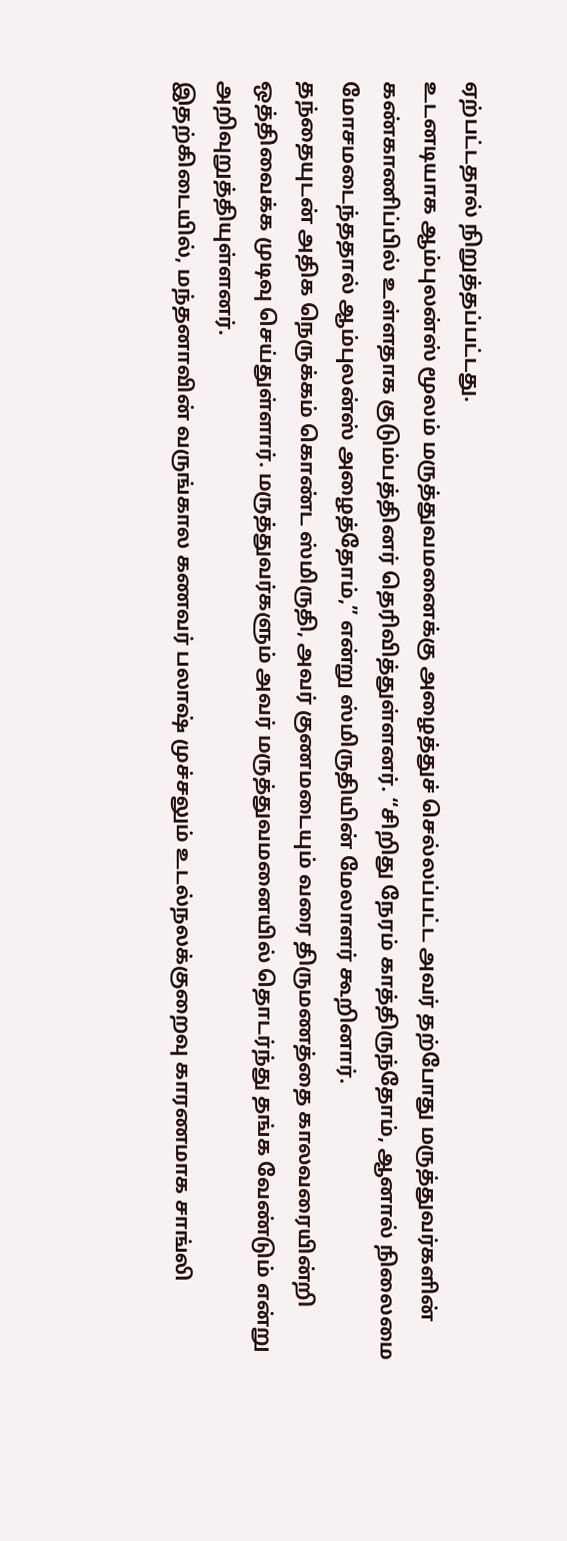ஏற்பட்டதால் நிறுத்தப்பட்டது.
உடனடியாக ஆம்புலன்ஸ் மூலம் மருத்துவமனைக்கு அழைத்துச் செல்லப்பட்ட அவர் தற்போது மருத்துவர்களின் கண்காணிப்பில் உள்ளதாக குடும்பத்தினர் தெரிவித்துள்ளனர். “சிறிது நேரம் காத்திருந்தோம், ஆனால் நிலைமை மோசமடைந்ததால் ஆம்புலன்ஸ் அழைத்தோம்,” என்று ஸ்மிருதியின் மேலாளர் கூறினார்.
தந்தையுடன் அதிக நெருக்கம் கொண்ட ஸ்மிருதி, அவர் குணமடையும் வரை திருமணத்தை காலவரையின்றி ஒத்திவைக்க முடிவு செய்துள்ளார். மருத்துவர்களும் அவர் மருத்துவமனையில் தொடர்ந்து தங்க வேண்டும் என்று அறிவுறுத்தியுள்ளனர்.
இதற்கிடையில், மந்தனாவின் வருங்கால கணவர் பலாஷ் முச்சலும் உடல்நலக்குறைவு காரணமாக சாங்லி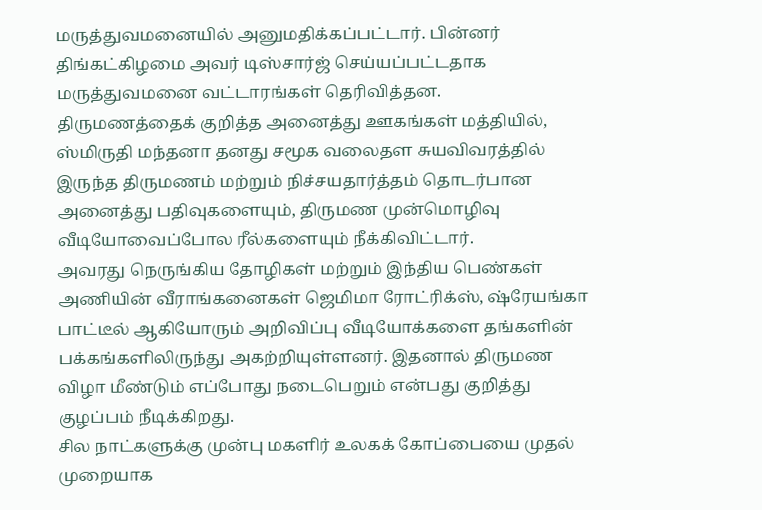மருத்துவமனையில் அனுமதிக்கப்பட்டார். பின்னர் திங்கட்கிழமை அவர் டிஸ்சார்ஜ் செய்யப்பட்டதாக மருத்துவமனை வட்டாரங்கள் தெரிவித்தன.
திருமணத்தைக் குறித்த அனைத்து ஊகங்கள் மத்தியில், ஸ்மிருதி மந்தனா தனது சமூக வலைதள சுயவிவரத்தில் இருந்த திருமணம் மற்றும் நிச்சயதார்த்தம் தொடர்பான அனைத்து பதிவுகளையும், திருமண முன்மொழிவு வீடியோவைப்போல ரீல்களையும் நீக்கிவிட்டார்.
அவரது நெருங்கிய தோழிகள் மற்றும் இந்திய பெண்கள் அணியின் வீராங்கனைகள் ஜெமிமா ரோட்ரிக்ஸ், ஷ்ரேயங்கா பாட்டீல் ஆகியோரும் அறிவிப்பு வீடியோக்களை தங்களின் பக்கங்களிலிருந்து அகற்றியுள்ளனர். இதனால் திருமண விழா மீண்டும் எப்போது நடைபெறும் என்பது குறித்து குழப்பம் நீடிக்கிறது.
சில நாட்களுக்கு முன்பு மகளிர் உலகக் கோப்பையை முதல் முறையாக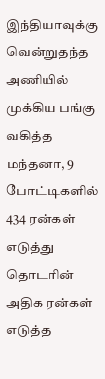இந்தியாவுக்கு வென்றுதந்த அணியில் முக்கிய பங்கு வகித்த மந்தனா, 9 போட்டிகளில் 434 ரன்கள் எடுத்து தொடரின் அதிக ரன்கள் எடுத்த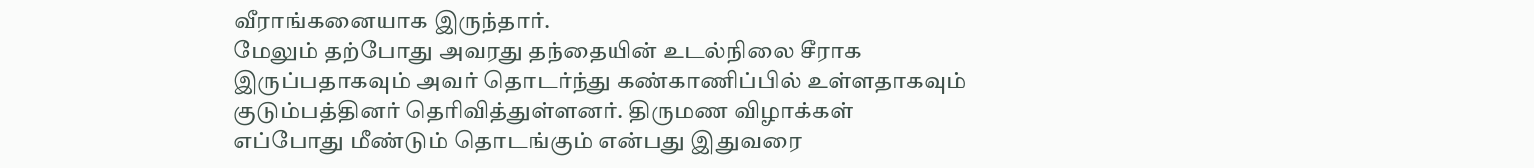வீராங்கனையாக இருந்தார்.
மேலும் தற்போது அவரது தந்தையின் உடல்நிலை சீராக இருப்பதாகவும் அவர் தொடர்ந்து கண்காணிப்பில் உள்ளதாகவும் குடும்பத்தினர் தெரிவித்துள்ளனர். திருமண விழாக்கள் எப்போது மீண்டும் தொடங்கும் என்பது இதுவரை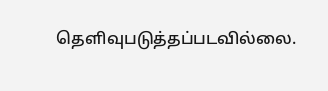தெளிவுபடுத்தப்படவில்லை.